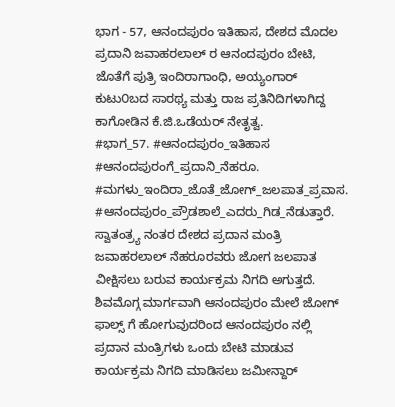ಭಾಗ - 57, ಆನಂದಪುರಂ ಇತಿಹಾಸ, ದೇಶದ ಮೊದಲ ಪ್ರದಾನಿ ಜವಾಹರಲಾಲ್ ರ ಆನಂದಪುರಂ ಬೇಟಿ, ಜೊತೆಗೆ ಪುತ್ರಿ ಇಂದಿರಾಗಾಂಧಿ, ಅಯ್ಯಂಗಾರ್ ಕುಟು೦ಬದ ಸಾರಥ್ಯ ಮತ್ತು ರಾಜ ಪ್ರತಿನಿದಿಗಳಾಗಿದ್ದ ಕಾಗೋಡಿನ ಕೆ.ಜಿ.ಒಡೆಯರ್ ನೇತೃತ್ವ.
#ಭಾಗ_57. #ಆನಂದಪುರಂ_ಇತಿಹಾಸ #ಆನಂದಪುರಂಗೆ_ಪ್ರದಾನಿ_ನೆಹರೂ. #ಮಗಳು_ಇಂದಿರಾ_ಜೊತೆ_ಜೋಗ್_ಜಲಪಾತ_ಪ್ರವಾಸ. #ಆನಂದಪುರಂ_ಪ್ರೌಡಶಾಲೆ_ಎದರು_ಗಿಡ_ನೆಡುತ್ತಾರೆ. ಸ್ವಾತಂತ್ರ್ಯ ನಂತರ ದೇಶದ ಪ್ರದಾನ ಮಂತ್ರಿ ಜವಾಹರಲಾಲ್ ನೆಹರೂರವರು ಜೋಗ ಜಲಪಾತ ವೀಕ್ಷಿಸಲು ಬರುವ ಕಾರ್ಯಕ್ರಮ ನಿಗದಿ ಅಗುತ್ತದೆ. ಶಿವಮೊಗ್ಗ ಮಾರ್ಗವಾಗಿ ಆನಂದಪುರಂ ಮೇಲೆ ಜೋಗ್ ಫಾಲ್ಸ್ ಗೆ ಹೋಗುವುದರಿಂದ ಆನಂದಪುರಂ ನಲ್ಲಿ ಪ್ರದಾನ ಮಂತ್ರಿಗಳು ಒಂದು ಬೇಟಿ ಮಾಡುವ ಕಾರ್ಯಕ್ರಮ ನಿಗದಿ ಮಾಡಿಸಲು ಜಮೀನ್ದಾರ್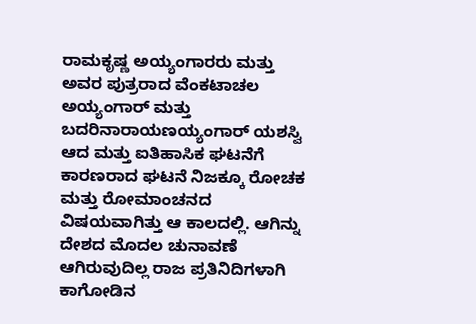ರಾಮಕೃಷ್ಣ ಅಯ್ಯಂಗಾರರು ಮತ್ತು ಅವರ ಪುತ್ರರಾದ ವೆಂಕಟಾಚಲ ಅಯ್ಯಂಗಾರ್ ಮತ್ತು ಬದರಿನಾರಾಯಣಯ್ಯಂಗಾರ್ ಯಶಸ್ವಿ ಆದ ಮತ್ತು ಐತಿಹಾಸಿಕ ಘಟನೆಗೆ ಕಾರಣರಾದ ಘಟನೆ ನಿಜಕ್ಕೂ ರೋಚಕ ಮತ್ತು ರೋಮಾಂಚನದ ವಿಷಯವಾಗಿತ್ತು ಆ ಕಾಲದಲ್ಲಿ. ಆಗಿನ್ನು ದೇಶದ ಮೊದಲ ಚುನಾವಣೆ ಆಗಿರುವುದಿಲ್ಲ ರಾಜ ಪ್ರತಿನಿದಿಗಳಾಗಿ ಕಾಗೋಡಿನ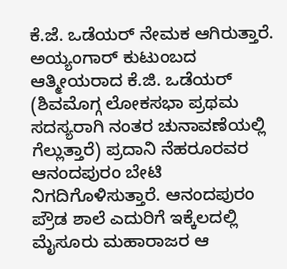ಕೆ.ಜೆ. ಒಡೆಯರ್ ನೇಮಕ ಆಗಿರುತ್ತಾರೆ. ಅಯ್ಯಂಗಾರ್ ಕುಟುಂಬದ ಆತ್ಮೀಯರಾದ ಕೆ.ಜಿ. ಒಡೆಯರ್ (ಶಿವಮೊಗ್ಗ ಲೋಕಸಭಾ ಪ್ರಥಮ ಸದಸ್ಯರಾಗಿ ನಂತರ ಚುನಾವಣೆಯಲ್ಲಿ ಗೆಲ್ಲುತ್ತಾರೆ) ಪ್ರದಾನಿ ನೆಹರೂರವರ ಆನಂದಪುರಂ ಬೇಟಿ ನಿಗದಿಗೊಳಿಸುತ್ತಾರೆ. ಆನಂದಪುರಂ ಪ್ರೌಡ ಶಾಲೆ ಎದುರಿಗೆ ಇಕ್ಕೆಲದಲ್ಲಿ ಮೈಸೂರು ಮಹಾರಾಜರ ಆ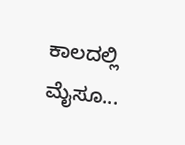ಕಾಲದಲ್ಲಿ ಮೈಸೂ...